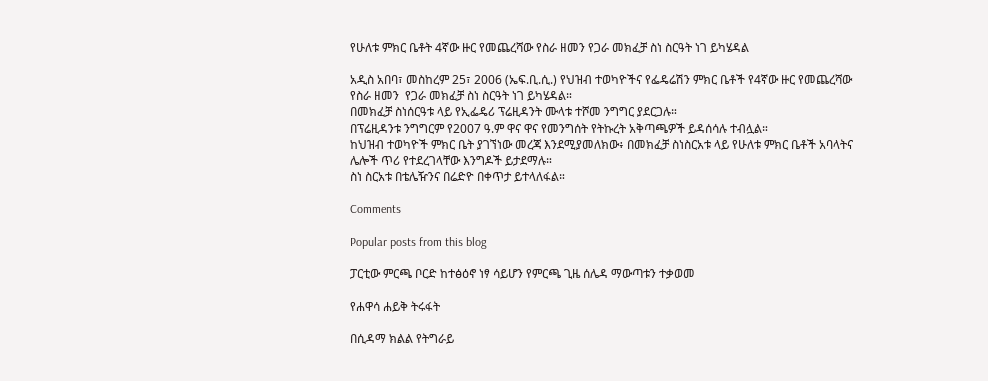የሁለቱ ምክር ቤቶት 4ኛው ዙር የመጨረሻው የስራ ዘመን የጋራ መክፈቻ ስነ ስርዓት ነገ ይካሄዳል

አዲስ አበባ፣ መስከረም 25፣ 2006 (ኤፍ.ቢ.ሲ.) የህዝብ ተወካዮችና የፌዴሬሽን ምክር ቤቶች የ4ኛው ዙር የመጨረሻው የስራ ዘመን  የጋራ መክፈቻ ስነ ስርዓት ነገ ይካሄዳል።
በመክፈቻ ስነሰርዓቱ ላይ የኢፌዴሪ ፕሬዚዳንት ሙላቱ ተሾመ ንግግር ያደርጋሉ።
በፕሬዚዳንቱ ንግግርም የ2007 ዓ.ም ዋና ዋና የመንግሰት የትኩረት አቅጣጫዎች ይዳሰሳሉ ተብሏል።
ከህዝብ ተወካዮች ምክር ቤት ያገኘነው መረጃ እንደሚያመለክው፥ በመክፈቻ ስነስርአቱ ላይ የሁለቱ ምክር ቤቶች አባላትና ሌሎች ጥሪ የተደረገላቸው እንግዶች ይታደማሉ።
ስነ ስርአቱ በቴሌዥንና በሬድዮ በቀጥታ ይተላለፋል።

Comments

Popular posts from this blog

ፓርቲው ምርጫ ቦርድ ከተፅዕኖ ነፃ ሳይሆን የምርጫ ጊዜ ሰሌዳ ማውጣቱን ተቃወመ

የሐዋሳ ሐይቅ ትሩፋት

በሲዳማ ክልል የትግራይ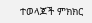ተወላጆች ምክክር